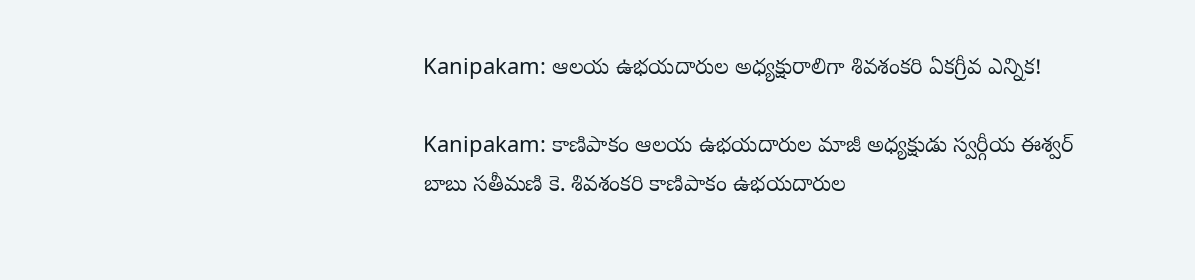Kanipakam: ఆలయ ఉభయదారుల అధ్యక్షురాలిగా శివశంకరి ఏకగ్రీవ ఎన్నిక!

Kanipakam: కాణిపాకం ఆలయ ఉభయదారుల మాజీ అధ్యక్షుడు స్వర్గీయ ఈశ్వర్ బాబు సతీమణి కె. శివశంకరి కాణిపాకం ఉభయదారుల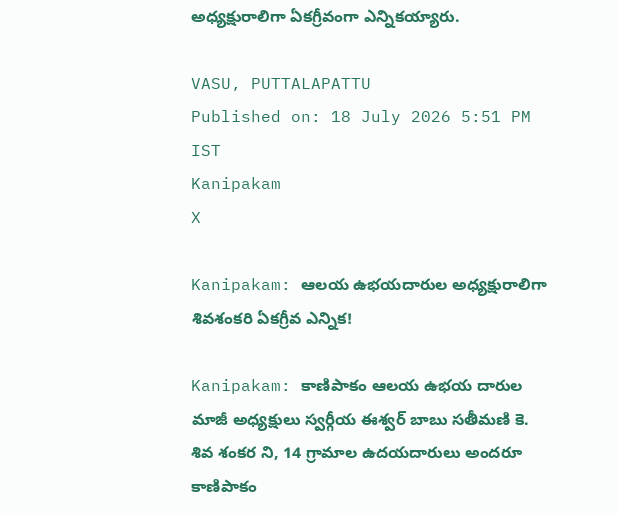అధ్యక్షురాలిగా ఏకగ్రీవంగా ఎన్నికయ్యారు.

VASU, PUTTALAPATTU
Published on: 18 July 2026 5:51 PM IST
Kanipakam
X

Kanipakam: ఆలయ ఉభయదారుల అధ్యక్షురాలిగా శివశంకరి ఏకగ్రీవ ఎన్నిక!

Kanipakam: కాణిపాకం ఆలయ ఉభయ దారుల మాజీ అధ్యక్షులు స్వర్గీయ ఈశ్వర్ బాబు సతీమణి కె. శివ శంకర ని, 14 గ్రామాల ఉదయదారులు అందరూ కాణిపాకం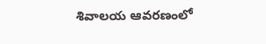శివాలయ ఆవరణంలో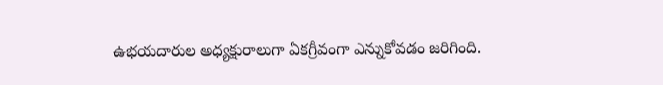ఉభయదారుల అధ్యక్షురాలుగా ఏకగ్రీవంగా ఎన్నుకోవడం జరిగింది.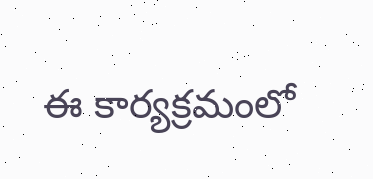ఈ కార్యక్రమంలో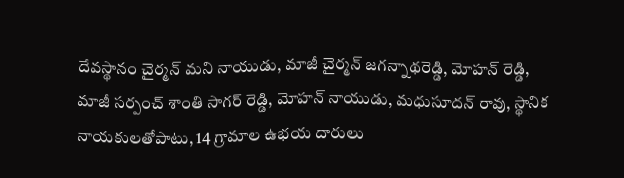దేవస్థానం చైర్మన్ మని నాయుడు, మాజీ చైర్మన్ జగన్నాథరెడ్డి, మోహన్ రెడ్డి, మాజీ సర్పంచ్ శాంతి సాగర్ రెడ్డి, మోహన్ నాయుడు, మధుసూదన్ రావు, స్థానిక నాయకులతోపాటు, 14 గ్రామాల ఉభయ దారులు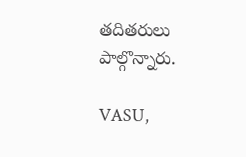తదితరులు పాల్గొన్నారు.

VASU,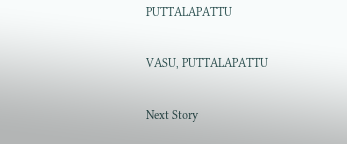PUTTALAPATTU

VASU, PUTTALAPATTU

Next Story